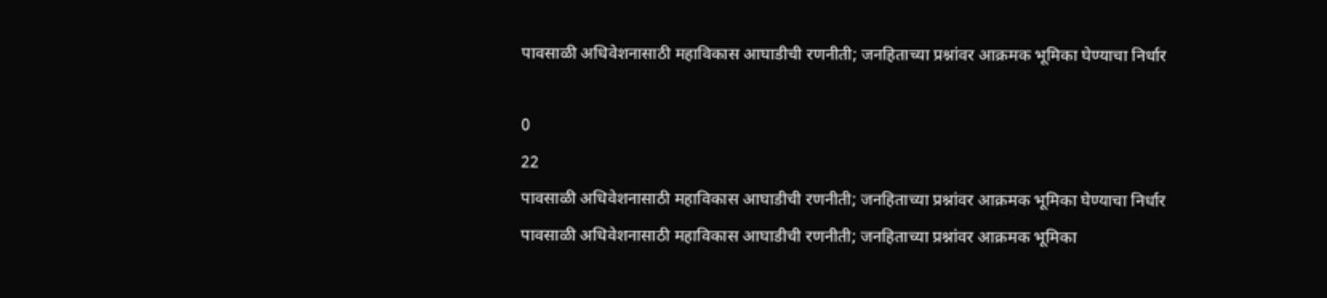पावसाळी अधिवेशनासाठी महाविकास आघाडीची रणनीती; जनहिताच्या प्रश्नांवर आक्रमक भूमिका घेण्याचा निर्धार

0
22
पावसाळी अधिवेशनासाठी महाविकास आघाडीची रणनीती; जनहिताच्या प्रश्नांवर आक्रमक भूमिका घेण्याचा निर्धार
पावसाळी अधिवेशनासाठी महाविकास आघाडीची रणनीती; जनहिताच्या प्रश्नांवर आक्रमक भूमिका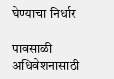घेण्याचा निर्धार

पावसाळी अधिवेशनासाठी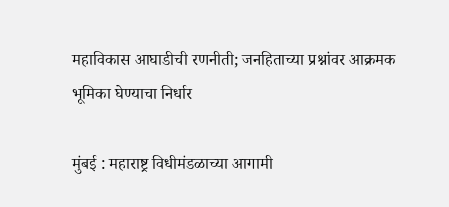महाविकास आघाडीची रणनीती; जनहिताच्या प्रश्नांवर आक्रमक भूमिका घेण्याचा निर्धार

मुंबई : महाराष्ट्र विधीमंडळाच्या आगामी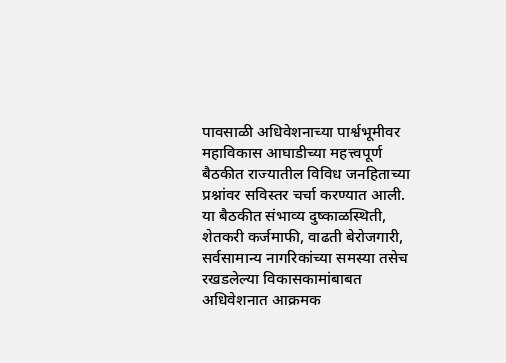पावसाळी अधिवेशनाच्या पार्श्वभूमीवर महाविकास आघाडीच्या महत्त्वपूर्ण बैठकीत राज्यातील विविध जनहिताच्या प्रश्नांवर सविस्तर चर्चा करण्यात आली. या बैठकीत संभाव्य दुष्काळस्थिती, शेतकरी कर्जमाफी, वाढती बेरोजगारी, सर्वसामान्य नागरिकांच्या समस्या तसेच रखडलेल्या विकासकामांबाबत अधिवेशनात आक्रमक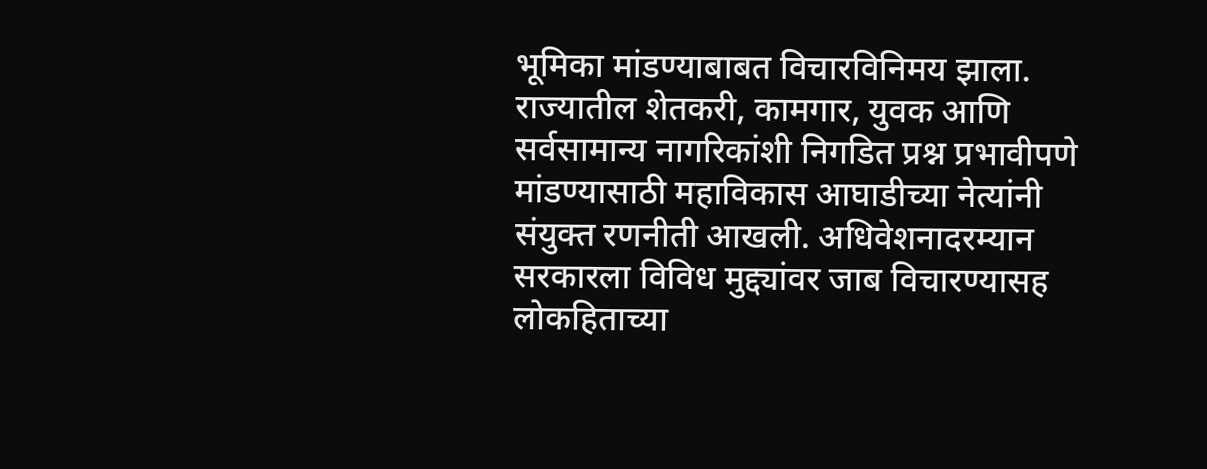भूमिका मांडण्याबाबत विचारविनिमय झाला.
राज्यातील शेतकरी, कामगार, युवक आणि सर्वसामान्य नागरिकांशी निगडित प्रश्न प्रभावीपणे मांडण्यासाठी महाविकास आघाडीच्या नेत्यांनी संयुक्त रणनीती आखली. अधिवेशनादरम्यान सरकारला विविध मुद्द्यांवर जाब विचारण्यासह लोकहिताच्या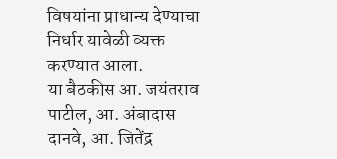विषयांना प्राधान्य देण्याचा निर्धार यावेळी व्यक्त करण्यात आला.
या बैठकीस आ. जयंतराव पाटील, आ. अंबादास दानवे, आ. जितेंद्र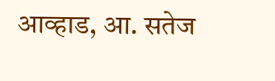आव्हाड, आ. सतेज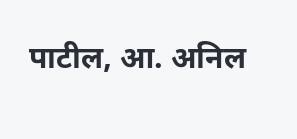पाटील, आ. अनिल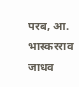परब, आ. भास्करराव जाधव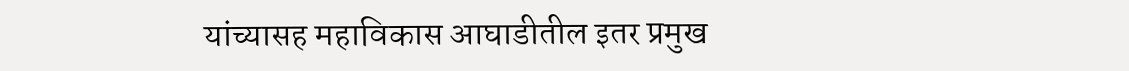यांच्यासह महाविकास आघाडीतील इतर प्रमुख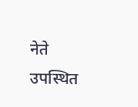नेते उपस्थित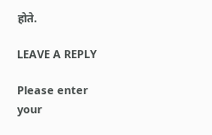होते.

LEAVE A REPLY

Please enter your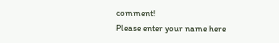comment!
Please enter your name here